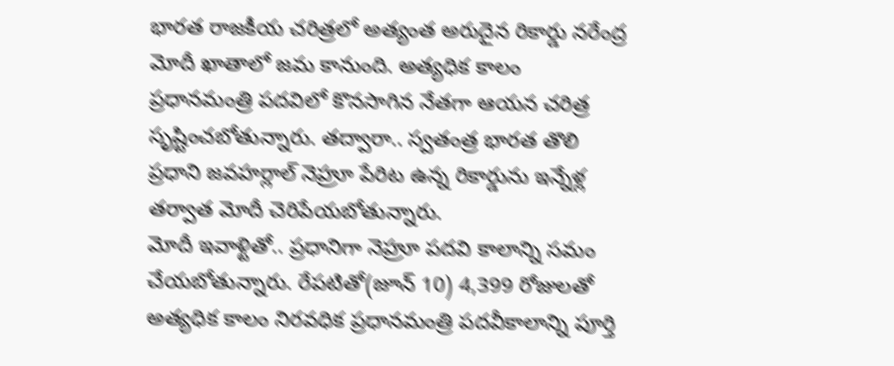భారత రాజకీయ చరిత్రలో అత్యంత అరుదైన రికార్డు నరేంద్ర మోదీ ఖాతాలో జమ కానుంది. అత్యధిక కాలం ప్రధానమంత్రి పదవిలో కొనసాగిన నేతగా ఆయన చరిత్ర సృష్టించబోతున్నారు. తద్వారా.. స్వతంత్ర భారత తొలి ప్రధాని జవహర్లాల్ నెహ్రూ పేరిట ఉన్న రికార్డును ఇన్నేళ్ల తర్వాత మోదీ చెరిపేయబోతున్నారు.
మోదీ ఇవాళ్టితో.. ప్రధానిగా నెహ్రూ పదవి కాలాన్ని సమం చేయబోతున్నారు. రేపటితో(జూన్ 10) 4,399 రోజులతో అత్యధిక కాలం నిరవధిక ప్రధానమంత్రి పదవీకాలాన్ని పూర్తి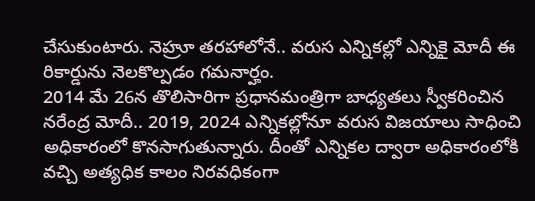చేసుకుంటారు. నెహ్రూ తరహాలోనే.. వరుస ఎన్నికల్లో ఎన్నికై మోదీ ఈ రికార్డును నెలకొల్పడం గమనార్హం.
2014 మే 26న తొలిసారిగా ప్రధానమంత్రిగా బాధ్యతలు స్వీకరించిన నరేంద్ర మోదీ.. 2019, 2024 ఎన్నికల్లోనూ వరుస విజయాలు సాధించి అధికారంలో కొనసాగుతున్నారు. దీంతో ఎన్నికల ద్వారా అధికారంలోకి వచ్చి అత్యధిక కాలం నిరవధికంగా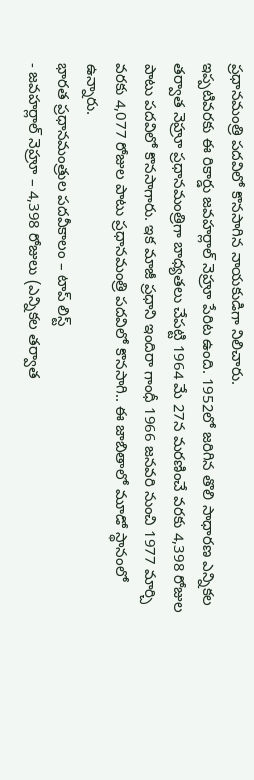ప్రధానమంత్రి పదవిలో కొనసాగిన నాయకుడిగా నిలిచారు.
ఇప్పటివరకు ఈ రికార్డు జవహర్లాల్ నెహ్రూ పేరిట ఉంది. 1952లో జరిగిన తొలి సాధారణ ఎన్నికల తర్వాత నెహ్రూ ప్రధానమంత్రిగా బాధ్యతలు చేపట్టి 1964 మే 27న మరణించే వరకు 4,398 రోజుల పాటు పదవిలో కొనసాగారు. ఇక మాజీ ప్రధాని ఇందిరా గాంధీ 1966 జనవరి నుంచి 1977 మార్చి వరకు 4,077 రోజుల పాటు ప్రధానమంత్రి పదవిలో కొనసాగి.. ఈ జాబితాలో మూడో స్థానంలో ఉన్నారు.
భారత ప్రధానమంత్రుల పదవీకాలం – టాప్ లిస్ట్
- జవహర్లాల్ నెహ్రూ – 4,398 రోజులు (ఎన్నికల తర్వాత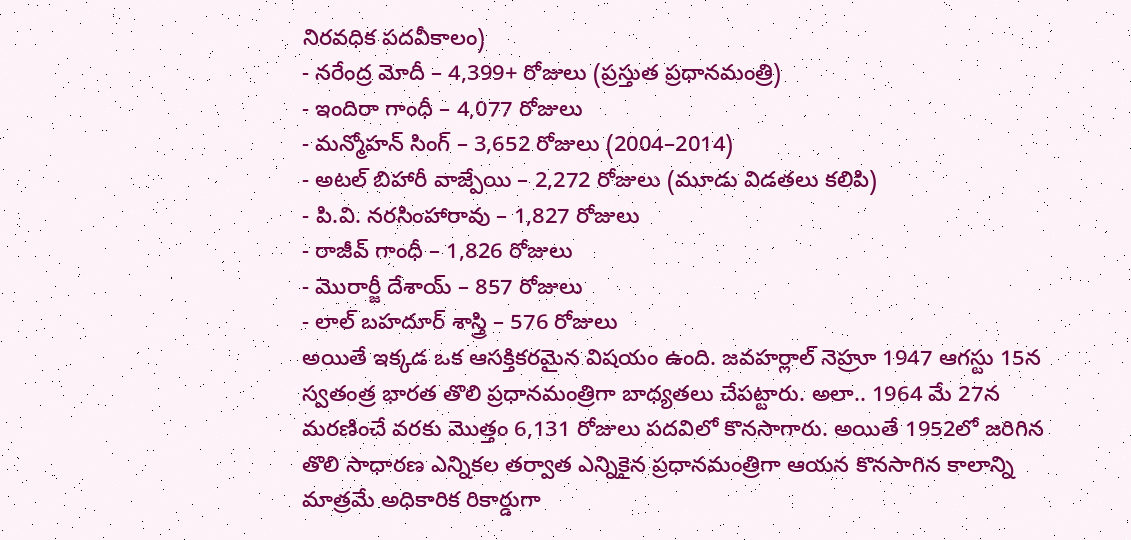నిరవధిక పదవీకాలం)
- నరేంద్ర మోదీ – 4,399+ రోజులు (ప్రస్తుత ప్రధానమంత్రి)
- ఇందిరా గాంధీ – 4,077 రోజులు
- మన్మోహన్ సింగ్ – 3,652 రోజులు (2004–2014)
- అటల్ బిహారీ వాజ్పేయి – 2,272 రోజులు (మూడు విడతలు కలిపి)
- పి.వి. నరసింహారావు – 1,827 రోజులు
- రాజీవ్ గాంధీ – 1,826 రోజులు
- మొరార్జీ దేశాయ్ – 857 రోజులు
- లాల్ బహదూర్ శాస్త్రి – 576 రోజులు
అయితే ఇక్కడ ఒక ఆసక్తికరమైన విషయం ఉంది. జవహర్లాల్ నెహ్రూ 1947 ఆగస్టు 15న స్వతంత్ర భారత తొలి ప్రధానమంత్రిగా బాధ్యతలు చేపట్టారు. అలా.. 1964 మే 27న మరణించే వరకు మొత్తం 6,131 రోజులు పదవిలో కొనసాగారు. అయితే 1952లో జరిగిన తొలి సాధారణ ఎన్నికల తర్వాత ఎన్నికైన ప్రధానమంత్రిగా ఆయన కొనసాగిన కాలాన్ని మాత్రమే అధికారిక రికార్డుగా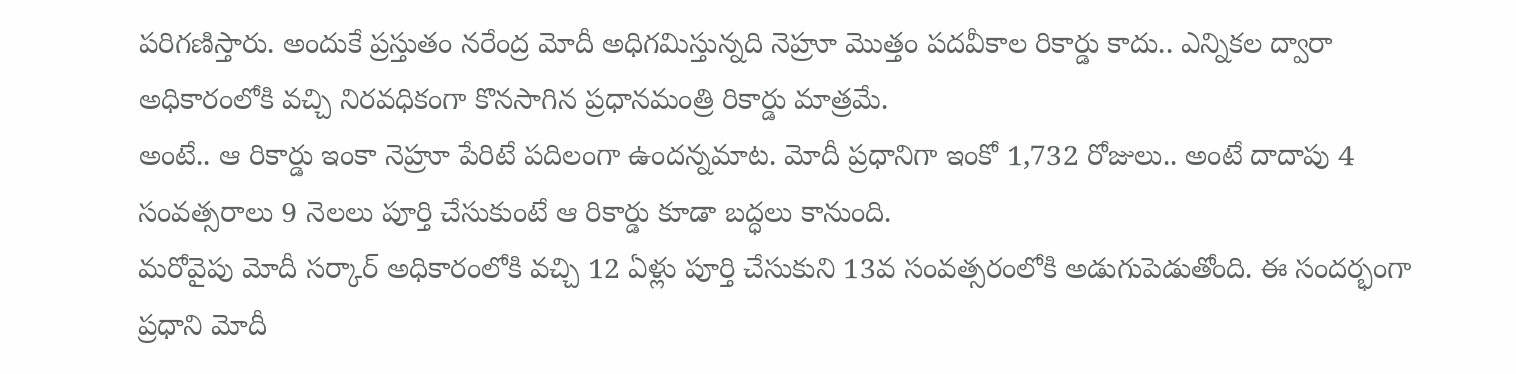పరిగణిస్తారు. అందుకే ప్రస్తుతం నరేంద్ర మోదీ అధిగమిస్తున్నది నెహ్రూ మొత్తం పదవీకాల రికార్డు కాదు.. ఎన్నికల ద్వారా అధికారంలోకి వచ్చి నిరవధికంగా కొనసాగిన ప్రధానమంత్రి రికార్డు మాత్రమే.
అంటే.. ఆ రికార్డు ఇంకా నెహ్రూ పేరిటే పదిలంగా ఉందన్నమాట. మోదీ ప్రధానిగా ఇంకో 1,732 రోజులు.. అంటే దాదాపు 4 సంవత్సరాలు 9 నెలలు పూర్తి చేసుకుంటే ఆ రికార్డు కూడా బద్ధలు కానుంది.
మరోవైపు మోదీ సర్కార్ అధికారంలోకి వచ్చి 12 ఏళ్లు పూర్తి చేసుకుని 13వ సంవత్సరంలోకి అడుగుపెడుతోంది. ఈ సందర్భంగా ప్రధాని మోదీ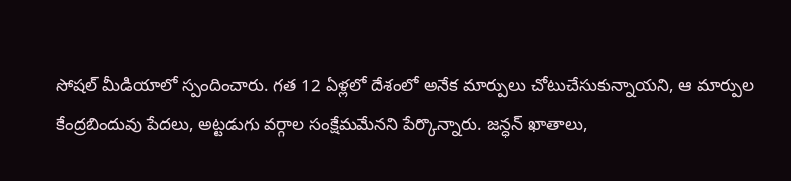సోషల్ మీడియాలో స్పందించారు. గత 12 ఏళ్లలో దేశంలో అనేక మార్పులు చోటుచేసుకున్నాయని, ఆ మార్పుల కేంద్రబిందువు పేదలు, అట్టడుగు వర్గాల సంక్షేమమేనని పేర్కొన్నారు. జన్ధన్ ఖాతాలు,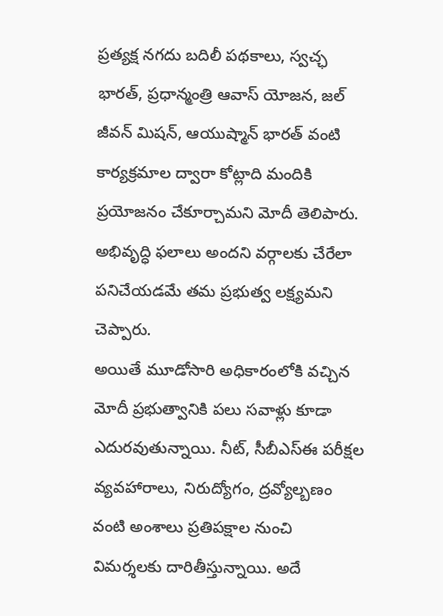ప్రత్యక్ష నగదు బదిలీ పథకాలు, స్వచ్ఛ భారత్, ప్రధాన్మంత్రి ఆవాస్ యోజన, జల్ జీవన్ మిషన్, ఆయుష్మాన్ భారత్ వంటి కార్యక్రమాల ద్వారా కోట్లాది మందికి ప్రయోజనం చేకూర్చామని మోదీ తెలిపారు. అభివృద్ధి ఫలాలు అందని వర్గాలకు చేరేలా పనిచేయడమే తమ ప్రభుత్వ లక్ష్యమని చెప్పారు.
అయితే మూడోసారి అధికారంలోకి వచ్చిన మోదీ ప్రభుత్వానికి పలు సవాళ్లు కూడా ఎదురవుతున్నాయి. నీట్, సీబీఎస్ఈ పరీక్షల వ్యవహారాలు, నిరుద్యోగం, ద్రవ్యోల్బణం వంటి అంశాలు ప్రతిపక్షాల నుంచి విమర్శలకు దారితీస్తున్నాయి. అదే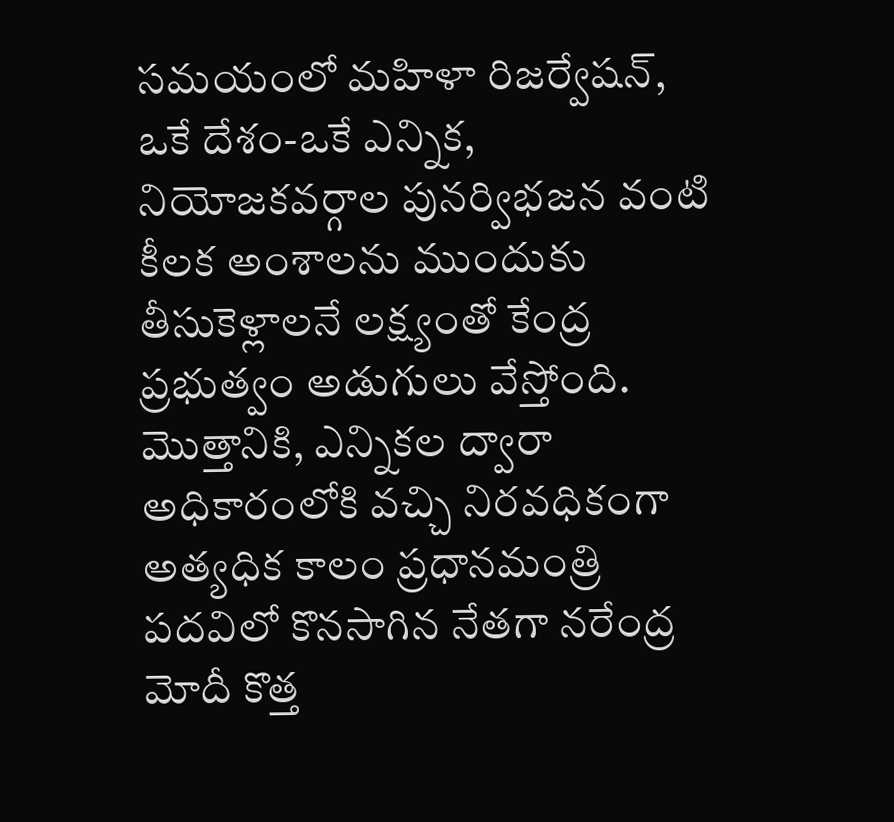సమయంలో మహిళా రిజర్వేషన్, ఒకే దేశం-ఒకే ఎన్నిక, నియోజకవర్గాల పునర్విభజన వంటి కీలక అంశాలను ముందుకు తీసుకెళ్లాలనే లక్ష్యంతో కేంద్ర ప్రభుత్వం అడుగులు వేస్తోంది.
మొత్తానికి, ఎన్నికల ద్వారా అధికారంలోకి వచ్చి నిరవధికంగా అత్యధిక కాలం ప్రధానమంత్రి పదవిలో కొనసాగిన నేతగా నరేంద్ర మోదీ కొత్త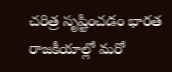చరిత్ర సృష్టించడం భారత రాజకీయాల్లో మరో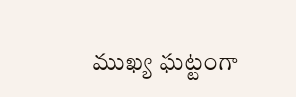ముఖ్య ఘట్టంగా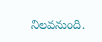నిలవనుంది.